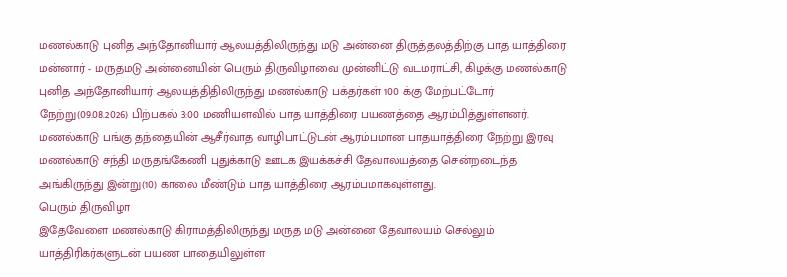மணல்காடு புனித அந்தோனியார் ஆலயத்திலிருந்து மடு அன்னை திருத்தலத்திற்கு பாத யாத்திரை
மன்னார் - மருதமடு அன்னையின் பெரும் திருவிழாவை முன்னிட்டு வடமராட்சி, கிழக்கு மணல்காடு புனித அந்தோனியார் ஆலயத்திதிலிருந்து மணல்காடு பக்தர்கள் 100 க்கு மேற்பட்டோர் நேற்று(09.08.2026) பிற்பகல் 3:00 மணியளவில் பாத யாத்திரை பயணத்தை ஆரம்பித்துள்ளனர்.
மணல்காடு பங்கு தந்தையின் ஆசீர்வாத வாழிபாட்டுடன் ஆரம்பமான பாதயாத்திரை நேற்று இரவு மணல்காடு சந்தி மருதங்கேணி புதுக்காடு ஊடக இயக்கச்சி தேவாலயத்தை சென்றடைந்த அங்கிருந்து இன்று(10) காலை மீண்டும் பாத யாத்திரை ஆரம்பமாகவுள்ளது.
பெரும் திருவிழா
இதேவேளை மணல்காடு கிராமத்திலிருந்து மருத மடு அன்னை தேவாலயம் செல்லும் யாத்திரிகர்களுடன் பயண பாதையிலுள்ள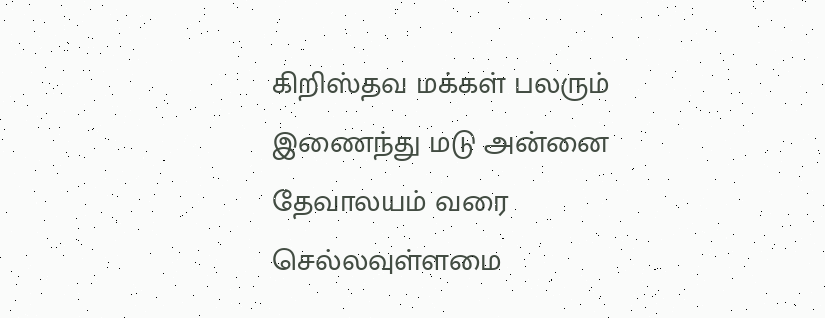கிறிஸ்தவ மக்கள் பலரும் இணைந்து மடு அன்னை தேவாலயம் வரை செல்லவுள்ளமை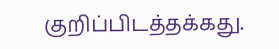குறிப்பிடத்தக்கது.